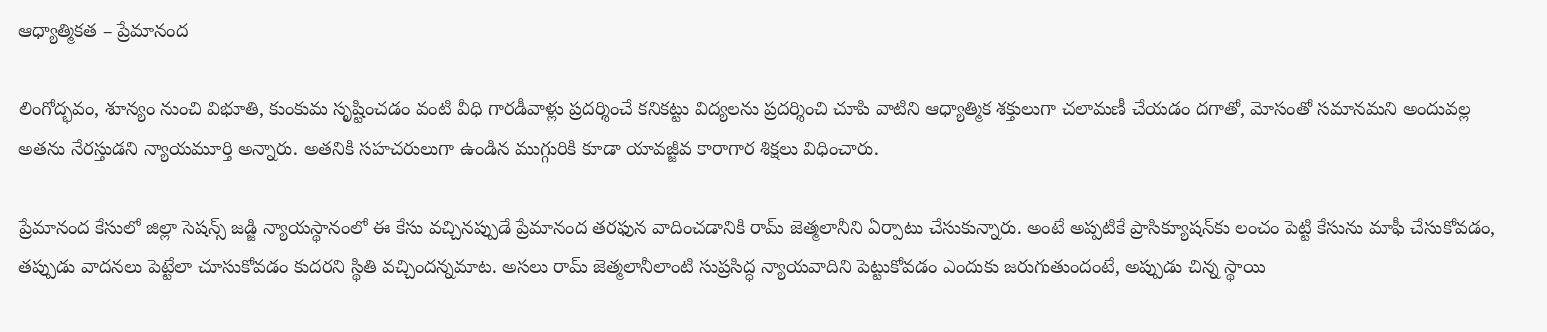ఆధ్యాత్మికత – ప్రేమానంద

లింగోద్భవం, శూన్యం నుంచి విభూతి, కుంకుమ సృష్టించడం వంటి వీధి గారడీవాళ్లు ప్రదర్శించే కనికట్టు విద్యలను ప్రదర్శించి చూపి వాటిని ఆధ్యాత్మిక శక్తులుగా చలామణీ చేయడం దగాతో, మోసంతో సమానమని అందువల్ల అతను నేరస్తుడని న్యాయమూర్తి అన్నారు. అతనికి సహచరులుగా ఉండిన ముగ్గురికి కూడా యావజ్జీవ కారాగార శిక్షలు విధించారు.

ప్రేమానంద కేసులో జిల్లా సెషన్స్‌ జడ్జి న్యాయస్థానంలో ఈ కేసు వచ్చినప్పుడే ప్రేమానంద తరఫున వాదించడానికి రామ్‌ జెత్మలానీని ఏర్పాటు చేసుకున్నారు. అంటే అప్పటికే ప్రాసిక్యూషన్‌కు లంచం పెట్టి కేసును మాఫీ చేసుకోవడం, తప్పుడు వాదనలు పెట్టేలా చూసుకోవడం కుదరని స్థితి వచ్చిందన్నమాట. అసలు రామ్‌ జెత్మలానీలాంటి సుప్రసిద్ధ న్యాయవాదిని పెట్టుకోవడం ఎందుకు జరుగుతుందంటే, అప్పుడు చిన్న స్థాయి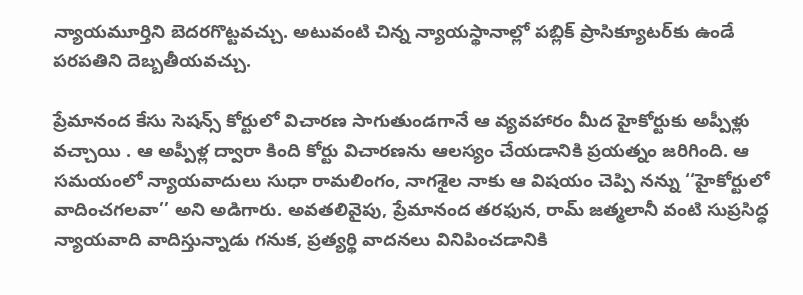న్యాయమూర్తిని బెదరగొట్టవచ్చు. అటువంటి చిన్న న్యాయస్థానాల్లో పబ్లిక్‌ ప్రాసిక్యూటర్‌కు ఉండే పరపతిని దెబ్బతీయవచ్చు.

ప్రేమానంద కేసు సెషన్స్‌ కోర్టులో విచారణ సాగుతుండగానే ఆ వ్యవహారం మీద హైకోర్టుకు అప్పీళ్లు వచ్చాయి . ఆ అప్పీళ్ల ద్వారా కింది కోర్టు విచారణను ఆలస్యం చేయడానికి ప్రయత్నం జరిగింది. ఆ సమయంలో న్యాయవాదులు సుధా రామలింగం, నాగశైల నాకు ఆ విషయం చెప్పి నన్ను ‘‘హైకోర్టులో వాదించగలవా’’ అని అడిగారు. అవతలివైపు, ప్రేమానంద తరఫున, రామ్‌ జత్మలానీ వంటి సుప్రసిద్ధ న్యాయవాది వాదిస్తున్నాడు గనుక, ప్రత్యర్థి వాదనలు వినిపించడానికి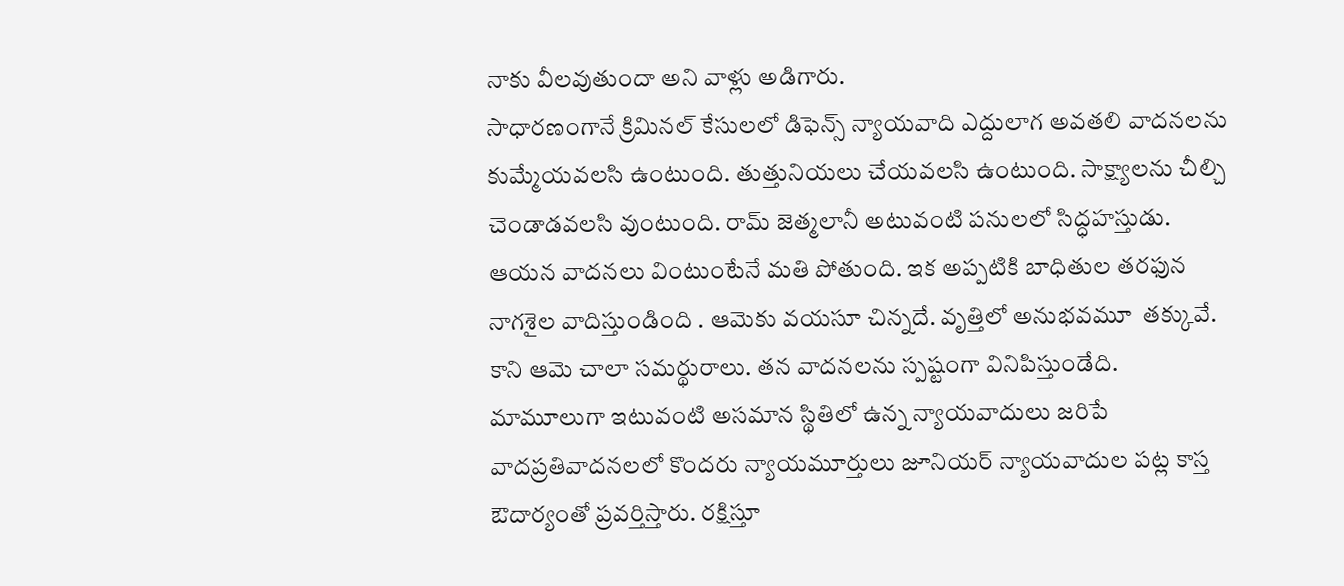నాకు వీలవుతుందా అని వాళ్లు అడిగారు.
సాధారణంగానే క్రిమినల్‌ కేసులలో డిఫెన్స్‌ న్యాయవాది ఎద్దులాగ అవతలి వాదనలను కుమ్మేయవలసి ఉంటుంది. తుత్తునియలు చేయవలసి ఉంటుంది. సాక్ష్యాలను చీల్చి చెండాడవలసి వుంటుంది. రామ్‌ జెత్మలానీ అటువంటి పనులలో సిద్ధహస్తుడు. ఆయన వాదనలు వింటుంటేనే మతి పోతుంది. ఇక అప్పటికి బాధితుల తరఫున నాగశైల వాదిస్తుండింది . ఆమెకు వయసూ చిన్నదే. వృత్తిలో అనుభవమూ  తక్కువే. కాని ఆమె చాలా సమర్థురాలు. తన వాదనలను స్పష్టంగా వినిపిస్తుండేది. మామూలుగా ఇటువంటి అసమాన స్థితిలో ఉన్న న్యాయవాదులు జరిపే వాదప్రతివాదనలలో కొందరు న్యాయమూర్తులు జూనియర్‌ న్యాయవాదుల పట్ల కాస్త ఔదార్యంతో ప్రవర్తిస్తారు. రక్షిస్తూ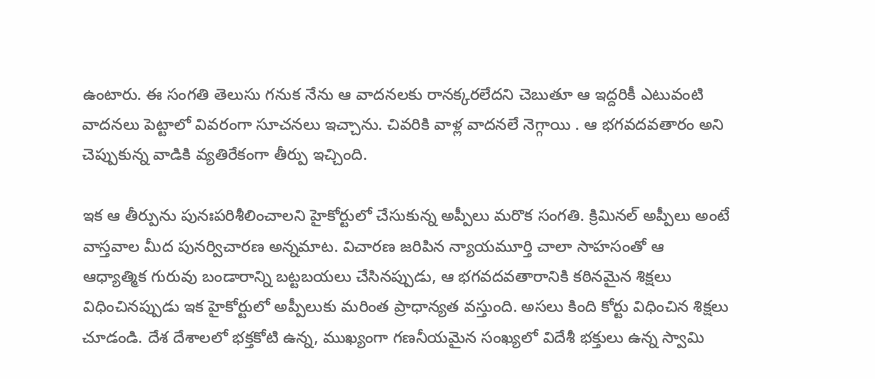ఉంటారు. ఈ సంగతి తెలుసు గనుక నేను ఆ వాదనలకు రానక్కరలేదని చెబుతూ ఆ ఇద్దరికీ ఎటువంటి వాదనలు పెట్టాలో వివరంగా సూచనలు ఇచ్చాను. చివరికి వాళ్ల వాదనలే నెగ్గాయి . ఆ భగవదవతారం అని చెప్పుకున్న వాడికి వ్యతిరేకంగా తీర్పు ఇచ్చింది.

ఇక ఆ తీర్పును పునఃపరిశీలించాలని హైకోర్టులో చేసుకున్న అప్పీలు మరొక సంగతి. క్రిమినల్‌ అప్పీలు అంటే వాస్తవాల మీద పునర్విచారణ అన్నమాట. విచారణ జరిపిన న్యాయమూర్తి చాలా సాహసంతో ఆ ఆధ్యాత్మిక గురువు బండారాన్ని బట్టబయలు చేసినప్పుడు, ఆ భగవదవతారానికి కఠినమైన శిక్షలు విధించినప్పుడు ఇక హైకోర్టులో అప్పీలుకు మరింత ప్రాధాన్యత వస్తుంది. అసలు కింది కోర్టు విధించిన శిక్షలు చూడండి. దేశ దేశాలలో భక్తకోటి ఉన్న, ముఖ్యంగా గణనీయమైన సంఖ్యలో విదేశీ భక్తులు ఉన్న స్వామి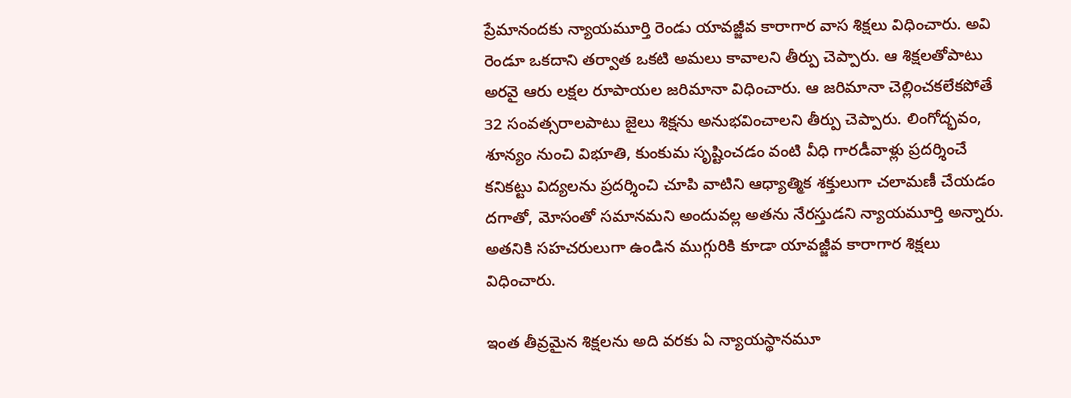ప్రేమానందకు న్యాయమూర్తి రెండు యావజ్జీవ కారాగార వాస శిక్షలు విధించారు. అవి రెండూ ఒకదాని తర్వాత ఒకటి అమలు కావాలని తీర్పు చెప్పారు. ఆ శిక్షలతోపాటు అరవై ఆరు లక్షల రూపాయల జరిమానా విధించారు. ఆ జరిమానా చెల్లించకలేకపోతే 32 సంవత్సరాలపాటు జైలు శిక్షను అనుభవించాలని తీర్పు చెప్పారు. లింగోద్భవం, శూన్యం నుంచి విభూతి, కుంకుమ సృష్టించడం వంటి వీధి గారడీవాళ్లు ప్రదర్శించే కనికట్టు విద్యలను ప్రదర్శించి చూపి వాటిని ఆధ్యాత్మిక శక్తులుగా చలామణీ చేయడం దగాతో, మోసంతో సమానమని అందువల్ల అతను నేరస్తుడని న్యాయమూర్తి అన్నారు. అతనికి సహచరులుగా ఉండిన ముగ్గురికి కూడా యావజ్జీవ కారాగార శిక్షలు విధించారు.

ఇంత తీవ్రమైన శిక్షలను అది వరకు ఏ న్యాయస్థానమూ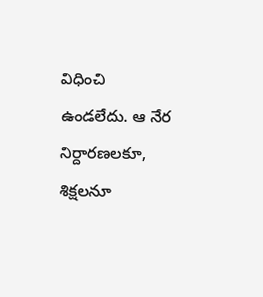విధించి ఉండలేదు. ఆ నేర నిర్దారణలకూ, శిక్షలనూ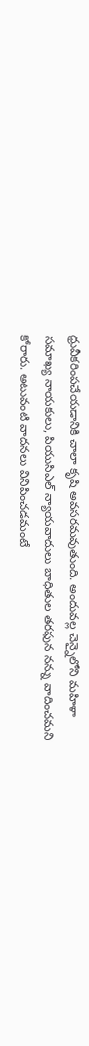ధ్రువీకరింపచేయడానికి చాలా కృషి అవసరమవుతుంది. అందువల్ల చెన్నైలోని మహిళా సమాఖ్య నాయకులు, పియుసిఎల్‌ న్యాయవాదులు బాధితుల తరఫున నన్ను వాదించమని కోరారు. అటువంటి వాదనలు వినిపించడమంటే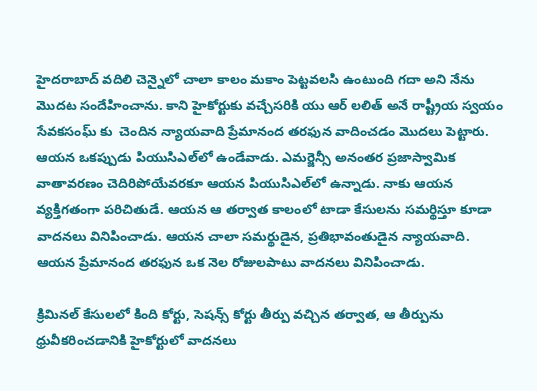హైదరాబాద్‌ వదిలి చెన్నైలో చాలా కాలం మకాం పెట్టవలసి ఉంటుంది గదా అని నేను మొదట సందేహించాను. కాని హైకోర్టుకు వచ్చేసరికి యు ఆర్‌ లలిత్‌ అనే రాష్ట్రీయ స్వయం సేవకసంఘ్ కు  చెందిన న్యాయవాది ప్రేమానంద తరఫున వాదించడం మొదలు పెట్టారు. ఆయన ఒకప్పుడు పియుసిఎల్‌లో ఉండేవాడు. ఎమర్జెన్సీ అనంతర ప్రజాస్వామిక వాతావరణం చెదిరిపోయేవరకూ ఆయన పియుసిఎల్‌లో ఉన్నాడు. నాకు ఆయన వ్యక్తిగతంగా పరిచితుడే. ఆయన ఆ తర్వాత కాలంలో టాడా కేసులను సమర్థిస్తూ కూడా వాదనలు వినిపించాడు. ఆయన చాలా సమర్థుడైన, ప్రతిభావంతుడైన న్యాయవాది. ఆయన ప్రేమానంద తరఫున ఒక నెల రోజులపాటు వాదనలు వినిపించాడు.

క్రిమినల్‌ కేసులలో కింది కోర్టు, సెషన్స్‌ కోర్టు తీర్పు వచ్చిన తర్వాత, ఆ తీర్పును ధ్రువీకరించడానికి హైకోర్టులో వాదనలు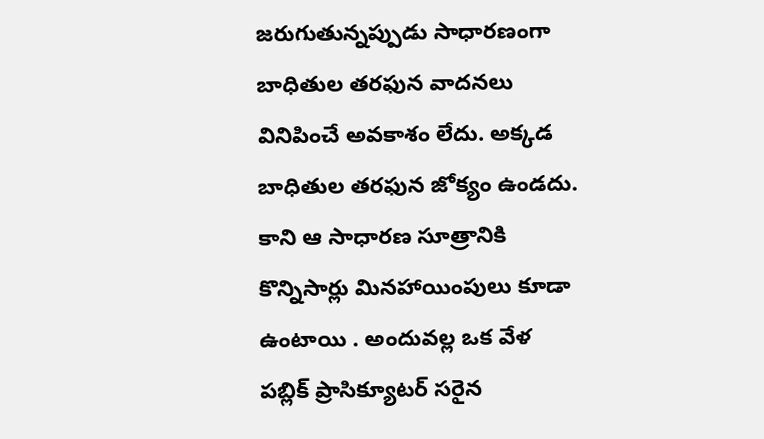జరుగుతున్నప్పుడు సాధారణంగా బాధితుల తరఫున వాదనలు వినిపించే అవకాశం లేదు. అక్కడ బాధితుల తరఫున జోక్యం ఉండదు. కాని ఆ సాధారణ సూత్రానికి కొన్నిసార్లు మినహాయింపులు కూడా ఉంటాయి . అందువల్ల ఒక వేళ పబ్లిక్‌ ప్రాసిక్యూటర్‌ సరైన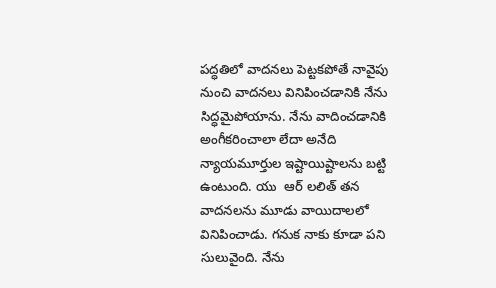పద్ధతిలో వాదనలు పెట్టకపోతే నావైపు నుంచి వాదనలు వినిపించడానికి నేను సిద్ధమైపోయాను. నేను వాదించడానికి అంగీకరించాలా లేదా అనేది న్యాయమూర్తుల ఇష్టాయిష్టాలను బట్టి ఉంటుంది. యు  ఆర్‌ లలిత్‌ తన వాదనలను మూడు వాయిదాలలో వినిపించాడు. గనుక నాకు కూడా పని సులువైంది. నేను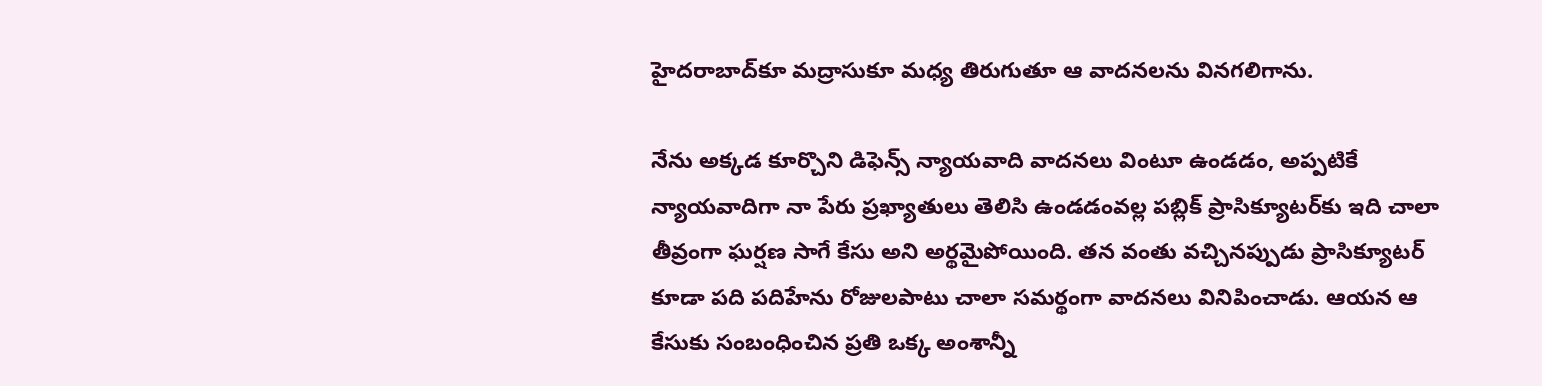హైదరాబాద్‌కూ మద్రాసుకూ మధ్య తిరుగుతూ ఆ వాదనలను వినగలిగాను.

నేను అక్కడ కూర్చొని డిఫెన్స్‌ న్యాయవాది వాదనలు వింటూ ఉండడం, అప్పటికే న్యాయవాదిగా నా పేరు ప్రఖ్యాతులు తెలిసి ఉండడంవల్ల పబ్లిక్‌ ప్రాసిక్యూటర్‌కు ఇది చాలా తీవ్రంగా ఘర్షణ సాగే కేసు అని అర్థమైపోయింది. తన వంతు వచ్చినప్పుడు ప్రాసిక్యూటర్‌ కూడా పది పదిహేను రోజులపాటు చాలా సమర్థంగా వాదనలు వినిపించాడు. ఆయన ఆ కేసుకు సంబంధించిన ప్రతి ఒక్క అంశాన్నీ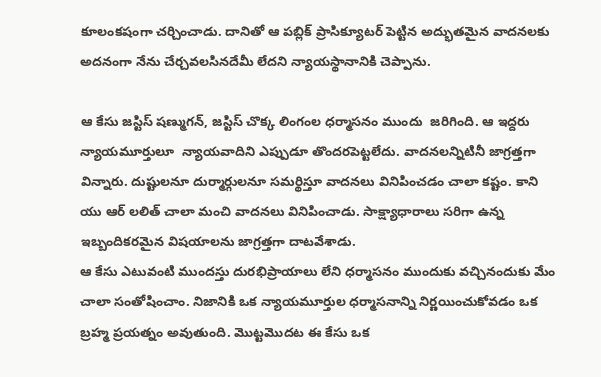కూలంకషంగా చర్చించాడు. దానితో ఆ పబ్లిక్‌ ప్రాసిక్యూటర్‌ పెట్టిన అద్భుతమైన వాదనలకు అదనంగా నేను చేర్చవలసినదేమీ లేదని న్యాయస్థానానికి చెప్పాను.

ఆ కేసు జస్టిస్‌ షణ్ముగన్‌, జస్టిస్‌ చొక్క లింగంల ధర్మాసనం ముందు  జరిగింది. ఆ ఇద్దరు  న్యాయమూర్తులూ  న్యాయవాదిని ఎప్పుడూ తొందరపెట్టలేదు. వాదనలన్నిటినీ జాగ్రత్తగా విన్నారు. దుష్టులనూ దుర్మార్గులనూ సమర్థిస్తూ వాదనలు వినిపించడం చాలా కష్టం. కాని యు ఆర్‌ లలిత్‌ చాలా మంచి వాదనలు వినిపించాడు. సాక్ష్యాధారాలు సరిగా ఉన్న ఇబ్బందికరమైన విషయాలను జాగ్రత్తగా దాటవేశాడు.
ఆ కేసు ఎటువంటి ముందస్తు దురభిప్రాయాలు లేని ధర్మాసనం ముందుకు వచ్చినందుకు మేం చాలా సంతోషించాం. నిజానికి ఒక న్యాయమూర్తుల ధర్మాసనాన్ని నిర్ణయించుకోవడం ఒక బ్రహ్మ ప్రయత్నం అవుతుంది. మొట్టమొదట ఈ కేసు ఒక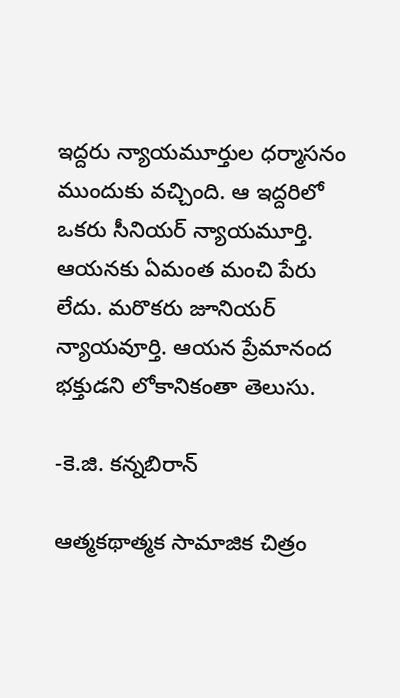ఇద్దరు న్యాయమూర్తుల ధర్మాసనం ముందుకు వచ్చింది. ఆ ఇద్దరిలో ఒకరు సీనియర్‌ న్యాయమూర్తి. ఆయనకు ఏమంత మంచి పేరు లేదు. మరొకరు జూనియర్‌ న్యాయవూర్తి. ఆయన ప్రేమానంద భక్తుడని లోకానికంతా తెలుసు.

-కె.జి. కన్నబిరాన్‌

ఆత్మకథాత్మక సామాజిక చిత్రం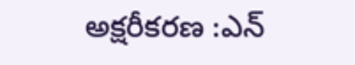అక్షరీకరణ :ఎన్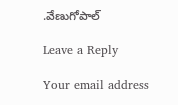.వేణుగోపాల్

Leave a Reply

Your email address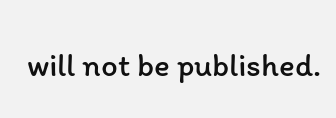will not be published.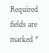Required fields are marked *